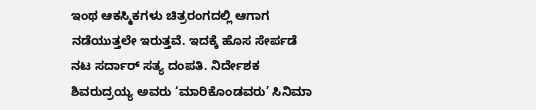ಇಂಥ ಆಕಸ್ಮಿಕಗಳು ಚಿತ್ರರಂಗದಲ್ಲಿ ಆಗಾಗ ನಡೆಯುತ್ತಲೇ ಇರುತ್ತವೆ. ಇದಕ್ಕೆ ಹೊಸ ಸೇರ್ಪಡೆ ನಟ ಸರ್ದಾರ್ ಸತ್ಯ ದಂಪತಿ. ನಿರ್ದೇಶಕ ಶಿವರುದ್ರಯ್ಯ ಅವರು ‘ಮಾರಿಕೊಂಡವರು’ ಸಿನಿಮಾ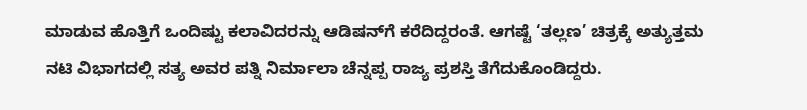ಮಾಡುವ ಹೊತ್ತಿಗೆ ಒಂದಿಷ್ಟು ಕಲಾವಿದರನ್ನು ಆಡಿಷನ್‌ಗೆ ಕರೆದಿದ್ದರಂತೆ. ಆಗಷ್ಟೆ ‘ತಲ್ಲಣ’ ಚಿತ್ರಕ್ಕೆ ಅತ್ಯುತ್ತಮ ನಟಿ ವಿಭಾಗದಲ್ಲಿ ಸತ್ಯ ಅವರ ಪತ್ನಿ ನಿರ್ಮಾಲಾ ಚೆನ್ನಪ್ಪ ರಾಜ್ಯ ಪ್ರಶಸ್ತಿ ತೆಗೆದುಕೊಂಡಿದ್ದರು.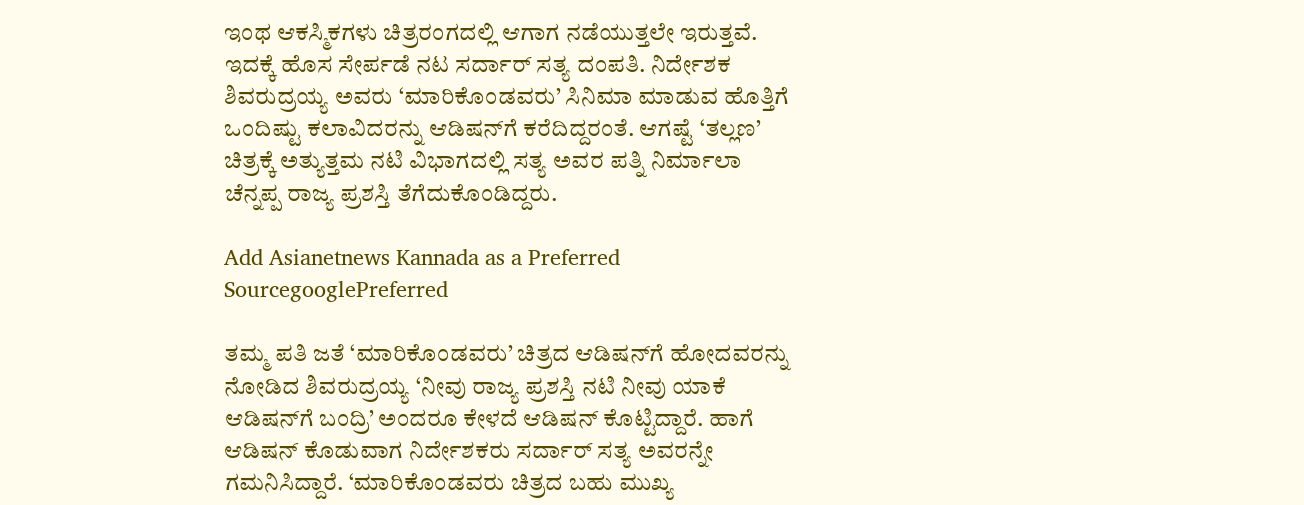ಇಂಥ ಆಕಸ್ಮಿಕಗಳು ಚಿತ್ರರಂಗದಲ್ಲಿ ಆಗಾಗ ನಡೆಯುತ್ತಲೇ ಇರುತ್ತವೆ. ಇದಕ್ಕೆ ಹೊಸ ಸೇರ್ಪಡೆ ನಟ ಸರ್ದಾರ್ ಸತ್ಯ ದಂಪತಿ. ನಿರ್ದೇಶಕ ಶಿವರುದ್ರಯ್ಯ ಅವರು ‘ಮಾರಿಕೊಂಡವರು’ ಸಿನಿಮಾ ಮಾಡುವ ಹೊತ್ತಿಗೆ ಒಂದಿಷ್ಟು ಕಲಾವಿದರನ್ನು ಆಡಿಷನ್‌ಗೆ ಕರೆದಿದ್ದರಂತೆ. ಆಗಷ್ಟೆ ‘ತಲ್ಲಣ’ ಚಿತ್ರಕ್ಕೆ ಅತ್ಯುತ್ತಮ ನಟಿ ವಿಭಾಗದಲ್ಲಿ ಸತ್ಯ ಅವರ ಪತ್ನಿ ನಿರ್ಮಾಲಾ ಚೆನ್ನಪ್ಪ ರಾಜ್ಯ ಪ್ರಶಸ್ತಿ ತೆಗೆದುಕೊಂಡಿದ್ದರು.

Add Asianetnews Kannada as a Preferred SourcegooglePreferred

ತಮ್ಮ ಪತಿ ಜತೆ ‘ಮಾರಿಕೊಂಡವರು’ ಚಿತ್ರದ ಆಡಿಷನ್‌ಗೆ ಹೋದವರನ್ನು ನೋಡಿದ ಶಿವರುದ್ರಯ್ಯ ‘ನೀವು ರಾಜ್ಯ ಪ್ರಶಸ್ತಿ ನಟಿ ನೀವು ಯಾಕೆ ಆಡಿಷನ್‌ಗೆ ಬಂದ್ರಿ’ ಅಂದರೂ ಕೇಳದೆ ಆಡಿಷನ್ ಕೊಟ್ಟಿದ್ದಾರೆ. ಹಾಗೆ ಆಡಿಷನ್ ಕೊಡುವಾಗ ನಿರ್ದೇಶಕರು ಸರ್ದಾರ್ ಸತ್ಯ ಅವರನ್ನೇ ಗಮನಿಸಿದ್ದಾರೆ. ‘ಮಾರಿಕೊಂಡವರು ಚಿತ್ರದ ಬಹು ಮುಖ್ಯ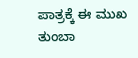ಪಾತ್ರಕ್ಕೆ ಈ ಮುಖ ತುಂಬಾ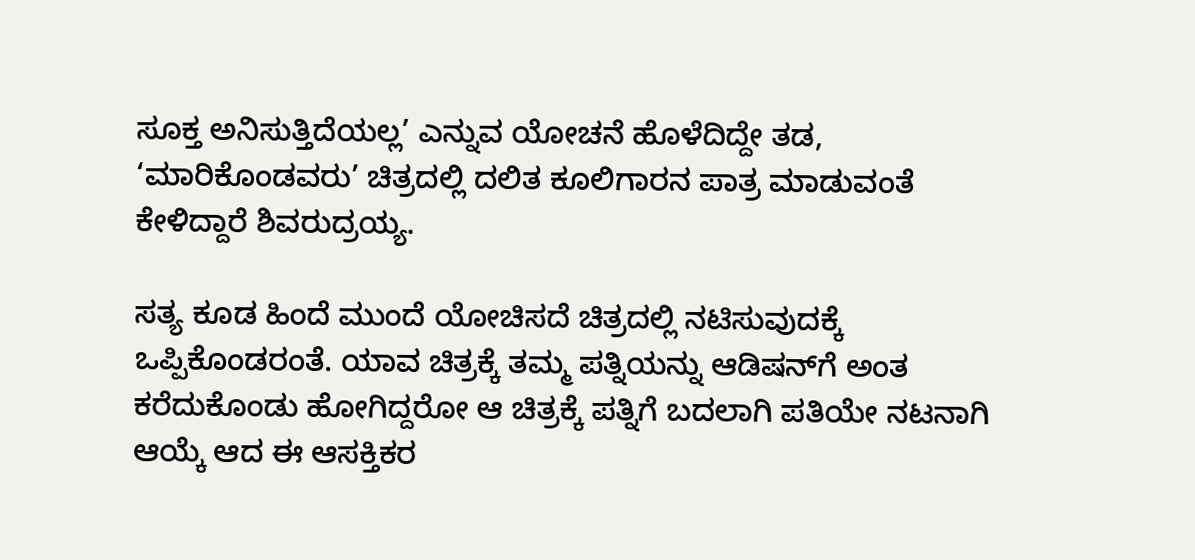ಸೂಕ್ತ ಅನಿಸುತ್ತಿದೆಯಲ್ಲ’ ಎನ್ನುವ ಯೋಚನೆ ಹೊಳೆದಿದ್ದೇ ತಡ, ‘ಮಾರಿಕೊಂಡವರು’ ಚಿತ್ರದಲ್ಲಿ ದಲಿತ ಕೂಲಿಗಾರನ ಪಾತ್ರ ಮಾಡುವಂತೆ ಕೇಳಿದ್ದಾರೆ ಶಿವರುದ್ರಯ್ಯ.

ಸತ್ಯ ಕೂಡ ಹಿಂದೆ ಮುಂದೆ ಯೋಚಿಸದೆ ಚಿತ್ರದಲ್ಲಿ ನಟಿಸುವುದಕ್ಕೆ ಒಪ್ಪಿಕೊಂಡರಂತೆ. ಯಾವ ಚಿತ್ರಕ್ಕೆ ತಮ್ಮ ಪತ್ನಿಯನ್ನು ಆಡಿಷನ್‌ಗೆ ಅಂತ ಕರೆದುಕೊಂಡು ಹೋಗಿದ್ದರೋ ಆ ಚಿತ್ರಕ್ಕೆ ಪತ್ನಿಗೆ ಬದಲಾಗಿ ಪತಿಯೇ ನಟನಾಗಿ ಆಯ್ಕೆ ಆದ ಈ ಆಸಕ್ತಿಕರ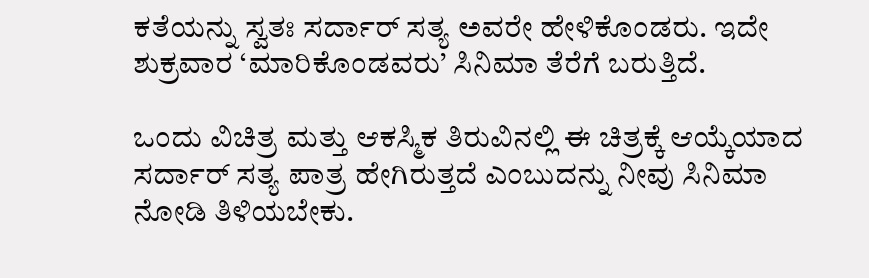ಕತೆಯನ್ನು ಸ್ವತಃ ಸರ್ದಾರ್ ಸತ್ಯ ಅವರೇ ಹೇಳಿಕೊಂಡರು. ಇದೇ ಶುಕ್ರವಾರ ‘ಮಾರಿಕೊಂಡವರು’ ಸಿನಿಮಾ ತೆರೆಗೆ ಬರುತ್ತಿದೆ.

ಒಂದು ವಿಚಿತ್ರ ಮತ್ತು ಆಕಸ್ಮಿಕ ತಿರುವಿನಲ್ಲಿ ಈ ಚಿತ್ರಕ್ಕೆ ಆಯ್ಕೆಯಾದ ಸರ್ದಾರ್ ಸತ್ಯ ಪಾತ್ರ ಹೇಗಿರುತ್ತದೆ ಎಂಬುದನ್ನು ನೀವು ಸಿನಿಮಾ ನೋಡಿ ತಿಳಿಯಬೇಕು.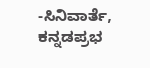-ಸಿನಿವಾರ್ತೆ, ಕನ್ನಡಪ್ರಭ